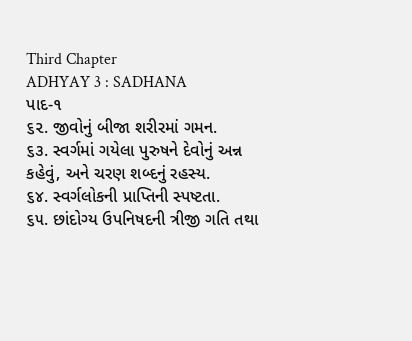Third Chapter
ADHYAY 3 : SADHANA
પાદ-૧
૬૨. જીવોનું બીજા શરીરમાં ગમન.
૬૩. સ્વર્ગમાં ગયેલા પુરુષને દેવોનું અન્ન કહેવું, અને ચરણ શબ્દનું રહસ્ય.
૬૪. સ્વર્ગલોકની પ્રાપ્તિની સ્પષ્ટતા.
૬૫. છાંદોગ્ય ઉપનિષદની ત્રીજી ગતિ તથા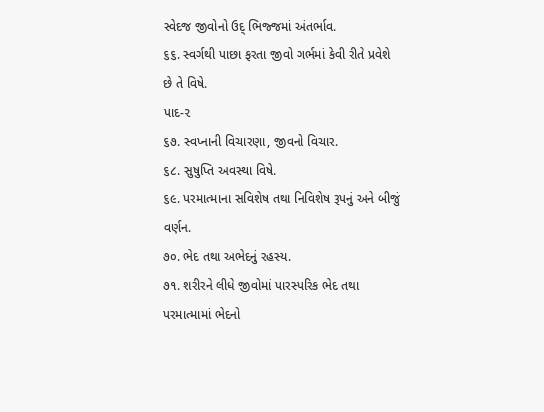સ્વેદજ જીવોનો ઉદ્ ભિજ્જમાં અંતર્ભાવ.
૬૬. સ્વર્ગથી પાછા ફરતા જીવો ગર્ભમાં કેવી રીતે પ્રવેશે છે તે વિષે.
પાદ-૨
૬૭. સ્વપ્નાની વિચારણા, જીવનો વિચાર.
૬૮. સુષુપ્તિ અવસ્થા વિષે.
૬૯. પરમાત્માના સવિશેષ તથા નિવિશેષ રૂપનું અને બીજું વર્ણન.
૭૦. ભેદ તથા અભેદનું રહસ્ય.
૭૧. શરીરને લીધે જીવોમાં પારસ્પરિક ભેદ તથા પરમાત્મામાં ભેદનો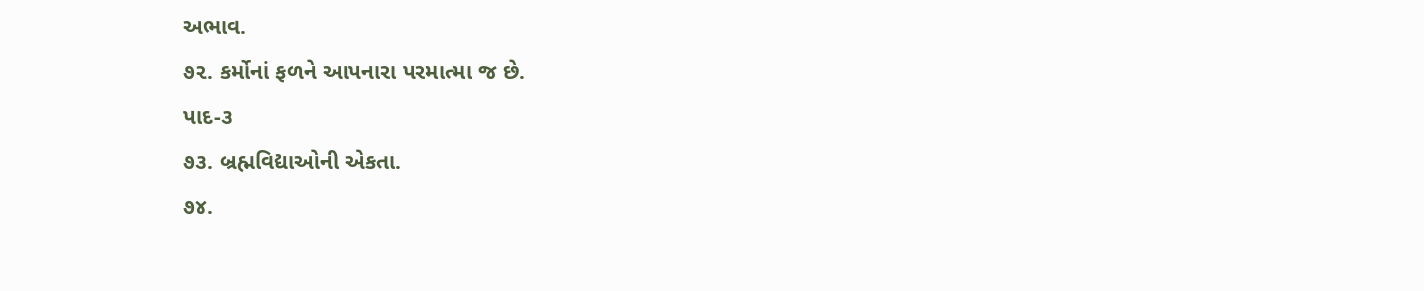અભાવ.
૭૨. કર્મોનાં ફળને આપનારા પરમાત્મા જ છે.
પાદ-૩
૭૩. બ્રહ્મવિદ્યાઓની એકતા.
૭૪.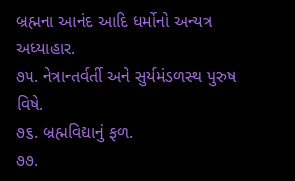બ્રહ્મના આનંદ આદિ ધર્મોનો અન્યત્ર અધ્યાહાર.
૭૫. નેત્રાન્તર્વર્તી અને સુર્યમંડળસ્થ પુરુષ વિષે.
૭૬. બ્રહ્મવિદ્યાનું ફળ.
૭૭.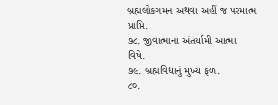બ્રહ્મલોકગમન અથવા અહીં જ પરમાત્મ પ્રાપ્તિ.
૭૮. જીવાત્માના અંતર્યામી આત્મા વિષે.
૭૯. બ્રહ્મવિદ્યાનું મુખ્ય ફળ.
૮૦.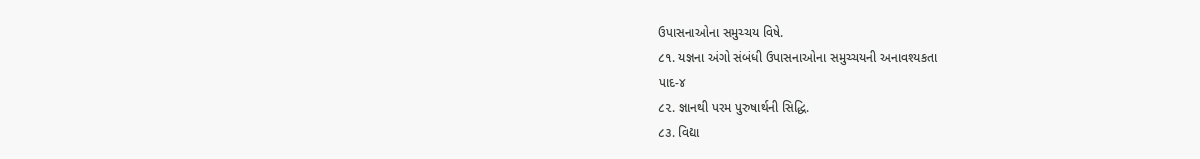ઉપાસનાઓના સમુચ્ચય વિષે.
૮૧. યજ્ઞના અંગો સંબંધી ઉપાસનાઓના સમુચ્ચયની અનાવશ્યકતા
પાદ-૪
૮૨. જ્ઞાનથી પરમ પુરુષાર્થની સિદ્ધિ.
૮૩. વિદ્યા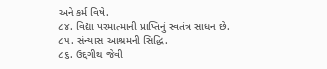અને કર્મ વિષે.
૮૪. વિદ્યા પરમાત્માની પ્રાપ્તિનું સ્વતંત્ર સાધન છે.
૮૫. સંન્યાસ આશ્રમની સિદ્ધિ.
૮૬. ઉદ્દગીથ જેવી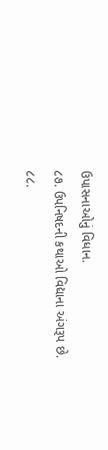ઉપાસનાઓનું વિધાન.
૮૭. ઉપનિષદની કથાઓ વિદ્યાના અંગરૂપ છે.
૮૮.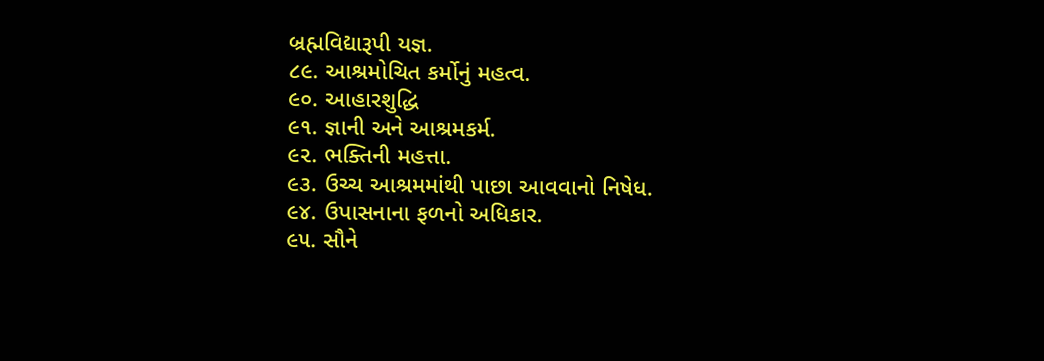બ્રહ્મવિદ્યારૂપી યજ્ઞ.
૮૯. આશ્રમોચિત કર્મોનું મહત્વ.
૯૦. આહારશુદ્ધિ
૯૧. જ્ઞાની અને આશ્રમકર્મ.
૯૨. ભક્તિની મહત્તા.
૯૩. ઉચ્ચ આશ્રમમાંથી પાછા આવવાનો નિષેધ.
૯૪. ઉપાસનાના ફળનો અધિકાર.
૯૫. સૌને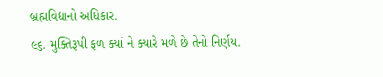બ્રહ્મવિદ્યાનો અધિકાર.
૯૬. મુક્તિરૂપી ફળ ક્યાં ને ક્યારે મળે છે તેનો નિર્ણય.